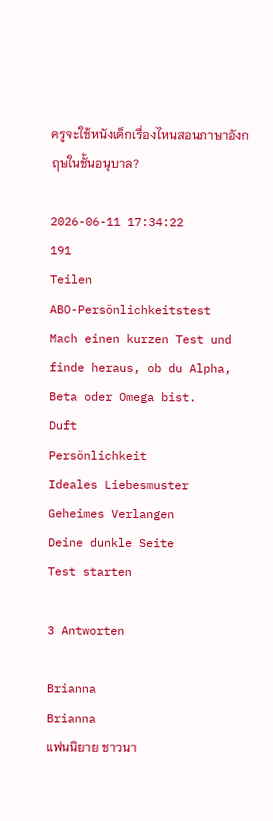ครูจะใช้หนังเด็กเรื่องไหนสอนภาษาอังกฤษในชั้นอนุบาล?

2026-06-11 17:34:22
191
Teilen
ABO-Persönlichkeitstest
Mach einen kurzen Test und finde heraus, ob du Alpha, Beta oder Omega bist.
Duft
Persönlichkeit
Ideales Liebesmuster
Geheimes Verlangen
Deine dunkle Seite
Test starten

3 Antworten

Brianna
Brianna
แฟนนิยาย ชาวนา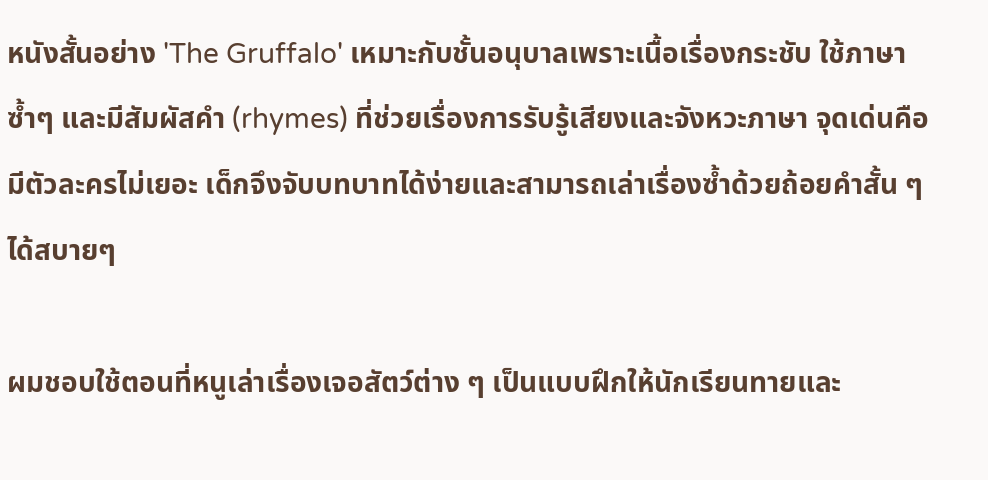หนังสั้นอย่าง 'The Gruffalo' เหมาะกับชั้นอนุบาลเพราะเนื้อเรื่องกระชับ ใช้ภาษาซ้ำๆ และมีสัมผัสคำ (rhymes) ที่ช่วยเรื่องการรับรู้เสียงและจังหวะภาษา จุดเด่นคือมีตัวละครไม่เยอะ เด็กจึงจับบทบาทได้ง่ายและสามารถเล่าเรื่องซ้ำด้วยถ้อยคำสั้น ๆ ได้สบายๆ

ผมชอบใช้ตอนที่หนูเล่าเรื่องเจอสัตว์ต่าง ๆ เป็นแบบฝึกให้นักเรียนทายและ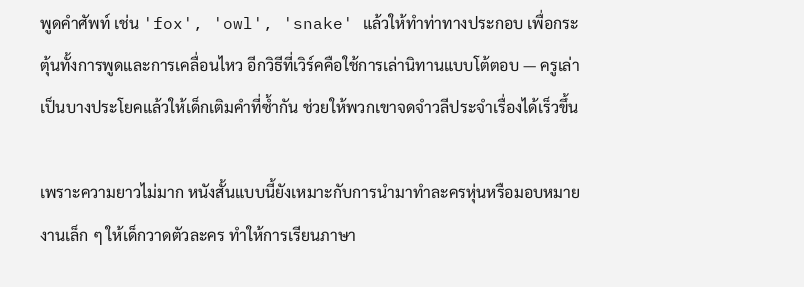พูดคำศัพท์ เช่น 'fox', 'owl', 'snake' แล้วให้ทำท่าทางประกอบ เพื่อกระตุ้นทั้งการพูดและการเคลื่อนไหว อีกวิธีที่เวิร์คคือใช้การเล่านิทานแบบโต้ตอบ — ครูเล่าเป็นบางประโยคแล้วให้เด็กเติมคำที่ซ้ำกัน ช่วยให้พวกเขาจดจำวลีประจำเรื่องได้เร็วขึ้น

เพราะความยาวไม่มาก หนังสั้นแบบนี้ยังเหมาะกับการนำมาทำละครหุ่นหรือมอบหมายงานเล็ก ๆ ให้เด็กวาดตัวละคร ทำให้การเรียนภาษา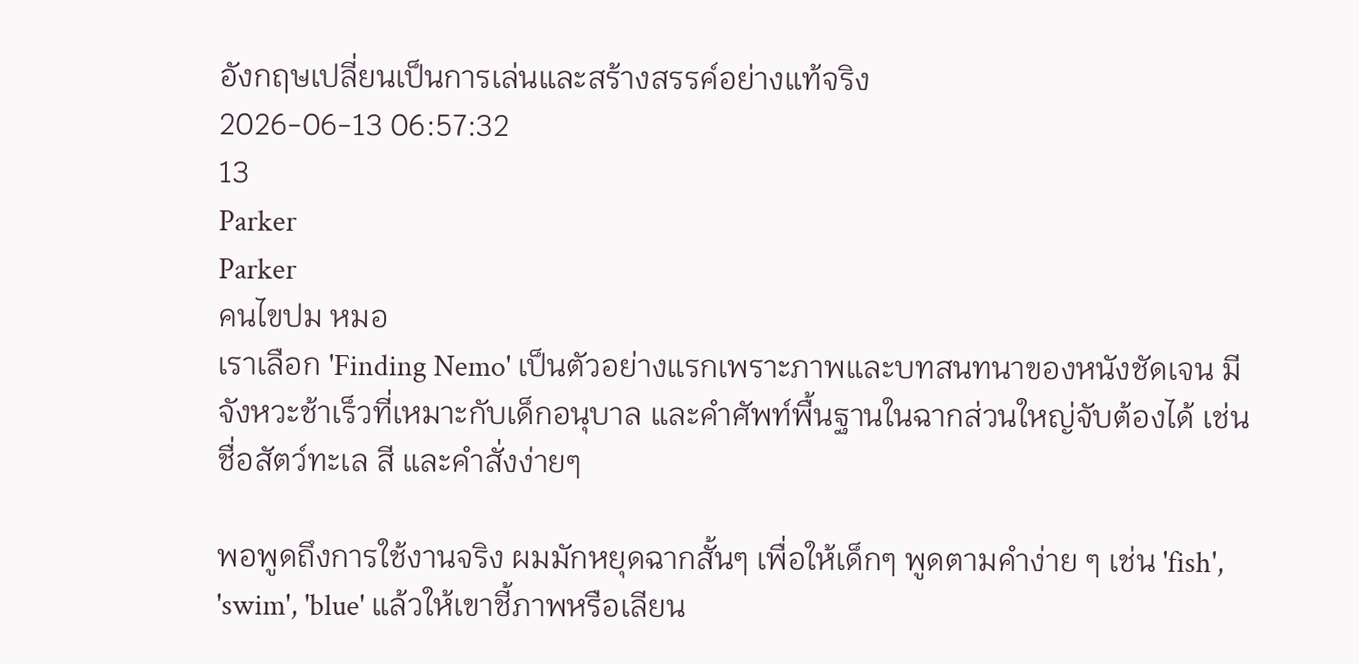อังกฤษเปลี่ยนเป็นการเล่นและสร้างสรรค์อย่างแท้จริง
2026-06-13 06:57:32
13
Parker
Parker
คนไขปม หมอ
เราเลือก 'Finding Nemo' เป็นตัวอย่างแรกเพราะภาพและบทสนทนาของหนังชัดเจน มีจังหวะช้าเร็วที่เหมาะกับเด็กอนุบาล และคำศัพท์พื้นฐานในฉากส่วนใหญ่จับต้องได้ เช่น ชื่อสัตว์ทะเล สี และคำสั่งง่ายๆ

พอพูดถึงการใช้งานจริง ผมมักหยุดฉากสั้นๆ เพื่อให้เด็กๆ พูดตามคำง่าย ๆ เช่น 'fish', 'swim', 'blue' แล้วให้เขาชี้ภาพหรือเลียน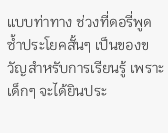แบบท่าทาง ช่วงที่ดอรี่พูดซ้ำประโยคสั้นๆ เป็นของขวัญสำหรับการเรียนรู้ เพราะเด็กๆ จะได้ยินประ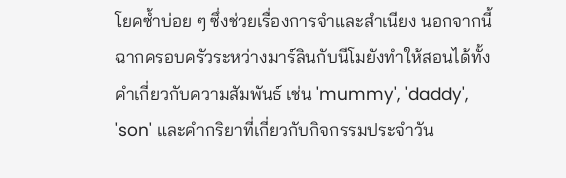โยคซ้ำบ่อย ๆ ซึ่งช่วยเรื่องการจำและสำเนียง นอกจากนี้ฉากครอบครัวระหว่างมาร์ลินกับนีโมยังทำให้สอนได้ทั้งคำเกี่ยวกับความสัมพันธ์ เช่น 'mummy', 'daddy', 'son' และคำกริยาที่เกี่ยวกับกิจกรรมประจำวัน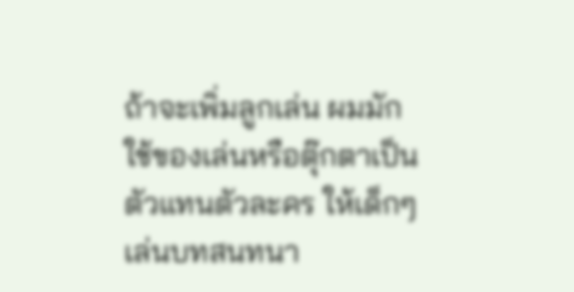ถ้าจะเพิ่มลูกเล่น ผมมักใช้ของเล่นหรือตุ๊กตาเป็นตัวแทนตัวละคร ให้เด็กๆ เล่นบทสนทนา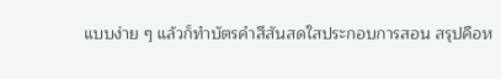แบบง่าย ๆ แล้วก็ทำบัตรคำสีสันสดใสประกอบการสอน สรุปคือห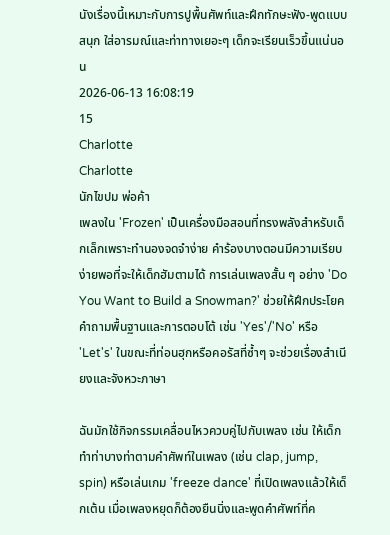นังเรื่องนี้เหมาะกับการปูพื้นศัพท์และฝึกทักษะฟัง-พูดแบบสนุก ใส่อารมณ์และท่าทางเยอะๆ เด็กจะเรียนเร็วขึ้นแน่นอน
2026-06-13 16:08:19
15
Charlotte
Charlotte
นักไขปม พ่อค้า
เพลงใน 'Frozen' เป็นเครื่องมือสอนที่ทรงพลังสำหรับเด็กเล็กเพราะทำนองจดจำง่าย คำร้องบางตอนมีความเรียบง่ายพอที่จะให้เด็กฮัมตามได้ การเล่นเพลงสั้น ๆ อย่าง 'Do You Want to Build a Snowman?' ช่วยให้ฝึกประโยคคำถามพื้นฐานและการตอบโต้ เช่น 'Yes'/'No' หรือ 'Let's' ในขณะที่ท่อนฮุกหรือคอรัสที่ซ้ำๆ จะช่วยเรื่องสำเนียงและจังหวะภาษา

ฉันมักใช้กิจกรรมเคลื่อนไหวควบคู่ไปกับเพลง เช่น ให้เด็กทำท่าบางท่าตามคำศัพท์ในเพลง (เช่น clap, jump, spin) หรือเล่นเกม 'freeze dance' ที่เปิดเพลงแล้วให้เด็กเต้น เมื่อเพลงหยุดก็ต้องยืนนิ่งและพูดคำศัพท์ที่ค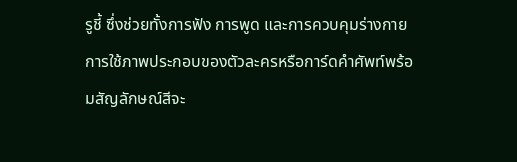รูชี้ ซึ่งช่วยทั้งการฟัง การพูด และการควบคุมร่างกาย การใช้ภาพประกอบของตัวละครหรือการ์ดคำศัพท์พร้อมสัญลักษณ์สีจะ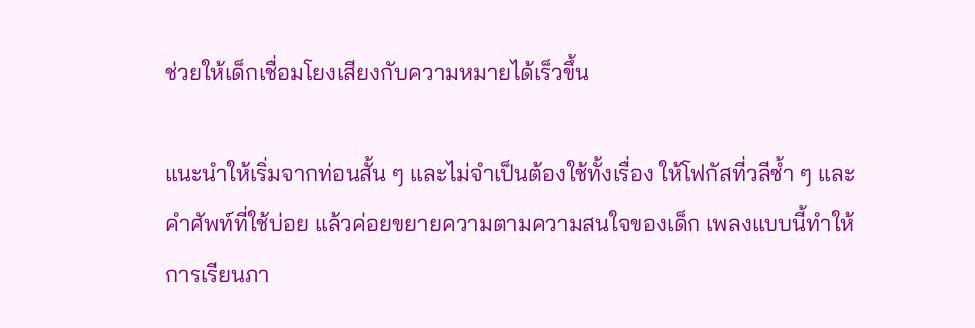ช่วยให้เด็กเชื่อมโยงเสียงกับความหมายได้เร็วขึ้น

แนะนำให้เริ่มจากท่อนสั้น ๆ และไม่จำเป็นต้องใช้ทั้งเรื่อง ให้โฟกัสที่วลีซ้ำ ๆ และคำศัพท์ที่ใช้บ่อย แล้วค่อยขยายความตามความสนใจของเด็ก เพลงแบบนี้ทำให้การเรียนภา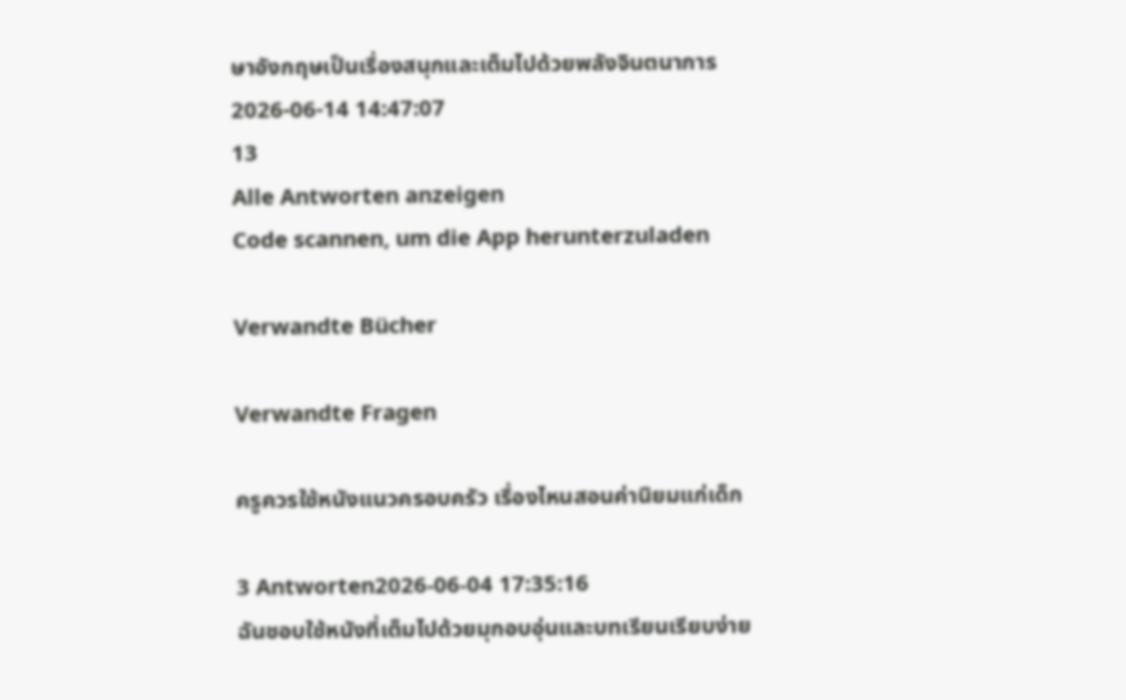ษาอังกฤษเป็นเรื่องสนุกและเต็มไปด้วยพลังจินตนาการ
2026-06-14 14:47:07
13
Alle Antworten anzeigen
Code scannen, um die App herunterzuladen

Verwandte Bücher

Verwandte Fragen

ครูควรใช้หนังแนวครอบครัว เรื่องไหนสอนค่านิยมแก่เด็ก

3 Antworten2026-06-04 17:35:16
ฉันชอบใช้หนังที่เต็มไปด้วยมุกอบอุ่นและบทเรียนเรียบง่าย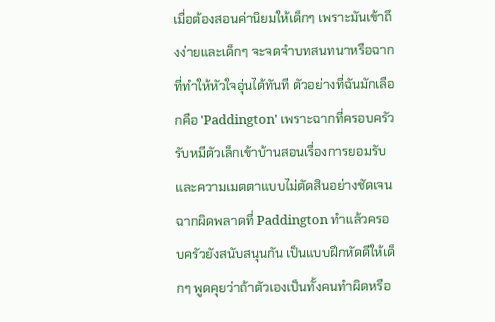เมื่อต้องสอนค่านิยมให้เด็กๆ เพราะมันเข้าถึงง่ายและเด็กๆ จะจดจำบทสนทนาหรือฉากที่ทำให้หัวใจอุ่นได้ทันที ตัวอย่างที่ฉันมักเลือกคือ 'Paddington' เพราะฉากที่ครอบครัวรับหมีตัวเล็กเข้าบ้านสอนเรื่องการยอมรับและความเมตตาแบบไม่ตัดสินอย่างชัดเจน ฉากผิดพลาดที่ Paddington ทำแล้วครอบครัวยังสนับสนุนกัน เป็นแบบฝึกหัดดีให้เด็กๆ พูดคุยว่าถ้าตัวเองเป็นทั้งคนทำผิดหรือ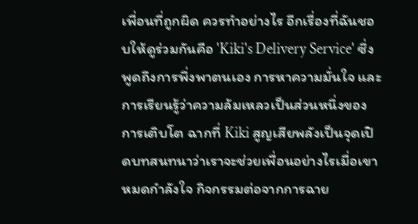เพื่อนที่ถูกผิด ควรทำอย่างไร อีกเรื่องที่ฉันชอบให้ดูร่วมกันคือ 'Kiki's Delivery Service' ซึ่งพูดถึงการพึ่งพาตนเอง การหาความมั่นใจ และการเรียนรู้ว่าความล้มเหลวเป็นส่วนหนึ่งของการเติบโต ฉากที่ Kiki สูญเสียพลังเป็นจุดเปิดบทสนทนาว่าเราจะช่วยเพื่อนอย่างไรเมื่อเขาหมดกำลังใจ กิจกรรมต่อจากการฉาย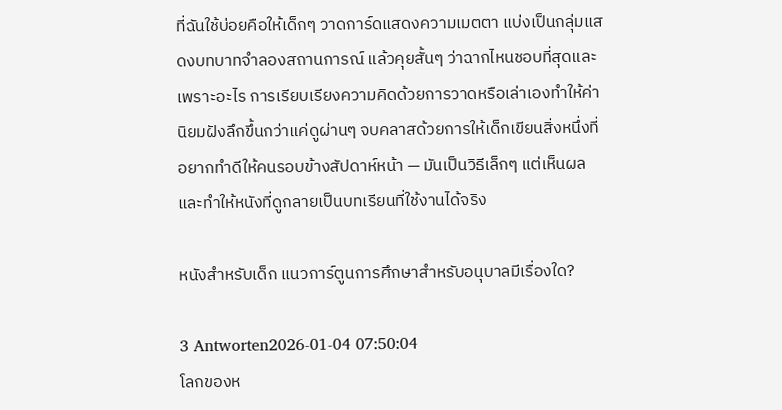ที่ฉันใช้บ่อยคือให้เด็กๆ วาดการ์ดแสดงความเมตตา แบ่งเป็นกลุ่มแสดงบทบาทจำลองสถานการณ์ แล้วคุยสั้นๆ ว่าฉากไหนชอบที่สุดและเพราะอะไร การเรียบเรียงความคิดด้วยการวาดหรือเล่าเองทำให้ค่านิยมฝังลึกขึ้นกว่าแค่ดูผ่านๆ จบคลาสด้วยการให้เด็กเขียนสิ่งหนึ่งที่อยากทำดีให้คนรอบข้างสัปดาห์หน้า — มันเป็นวิธีเล็กๆ แต่เห็นผล และทำให้หนังที่ดูกลายเป็นบทเรียนที่ใช้งานได้จริง

หนังสำหรับเด็ก แนวการ์ตูนการศึกษาสำหรับอนุบาลมีเรื่องใด?

3 Antworten2026-01-04 07:50:04
โลกของห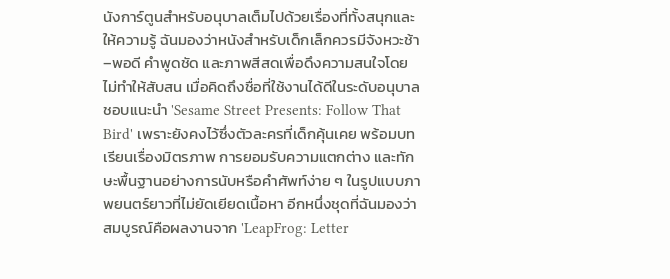นังการ์ตูนสำหรับอนุบาลเต็มไปด้วยเรื่องที่ทั้งสนุกและให้ความรู้ ฉันมองว่าหนังสำหรับเด็กเล็กควรมีจังหวะช้า–พอดี คำพูดชัด และภาพสีสดเพื่อดึงความสนใจโดยไม่ทำให้สับสน เมื่อคิดถึงชื่อที่ใช้งานได้ดีในระดับอนุบาล ชอบแนะนำ 'Sesame Street Presents: Follow That Bird' เพราะยังคงไว้ซึ่งตัวละครที่เด็กคุ้นเคย พร้อมบทเรียนเรื่องมิตรภาพ การยอมรับความแตกต่าง และทักษะพื้นฐานอย่างการนับหรือคำศัพท์ง่าย ๆ ในรูปแบบภาพยนตร์ยาวที่ไม่ยัดเยียดเนื้อหา อีกหนึ่งชุดที่ฉันมองว่าสมบูรณ์คือผลงานจาก 'LeapFrog: Letter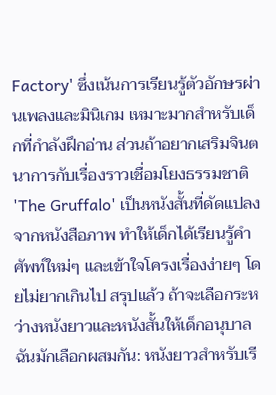Factory' ซึ่งเน้นการเรียนรู้ตัวอักษรผ่านเพลงและมินิเกม เหมาะมากสำหรับเด็กที่กำลังฝึกอ่าน ส่วนถ้าอยากเสริมจินตนาการกับเรื่องราวเชื่อมโยงธรรมชาติ 'The Gruffalo' เป็นหนังสั้นที่ดัดแปลงจากหนังสือภาพ ทำให้เด็กได้เรียนรู้คำศัพท์ใหม่ๆ และเข้าใจโครงเรื่องง่ายๆ โดยไม่ยากเกินไป สรุปแล้ว ถ้าจะเลือกระหว่างหนังยาวและหนังสั้นให้เด็กอนุบาล ฉันมักเลือกผสมกัน: หนังยาวสำหรับเรี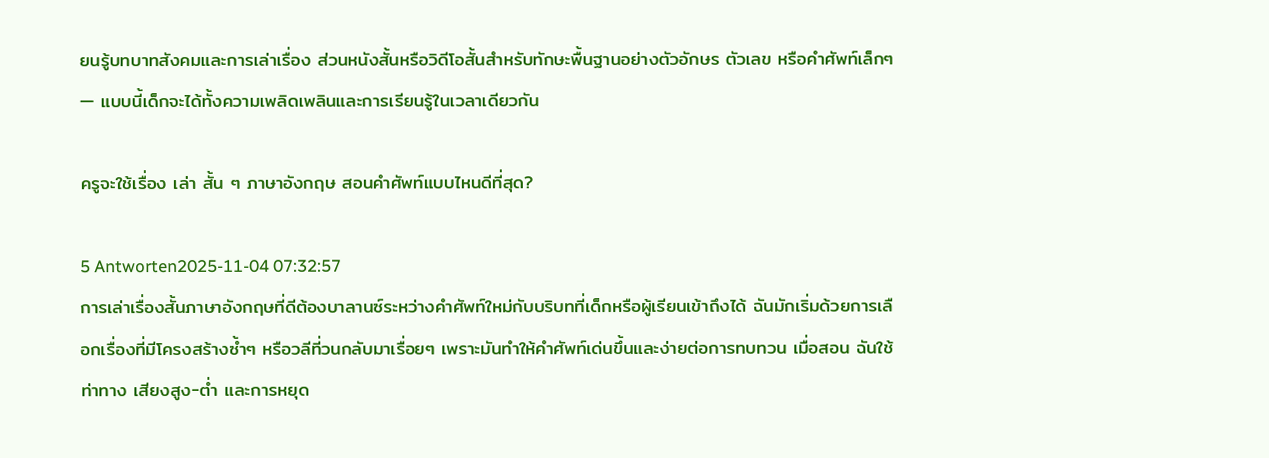ยนรู้บทบาทสังคมและการเล่าเรื่อง ส่วนหนังสั้นหรือวิดีโอสั้นสำหรับทักษะพื้นฐานอย่างตัวอักษร ตัวเลข หรือคำศัพท์เล็กๆ — แบบนี้เด็กจะได้ทั้งความเพลิดเพลินและการเรียนรู้ในเวลาเดียวกัน

ครูจะใช้เรื่อง เล่า สั้น ๆ ภาษาอังกฤษ สอนคำศัพท์แบบไหนดีที่สุด?

5 Antworten2025-11-04 07:32:57
การเล่าเรื่องสั้นภาษาอังกฤษที่ดีต้องบาลานซ์ระหว่างคำศัพท์ใหม่กับบริบทที่เด็กหรือผู้เรียนเข้าถึงได้ ฉันมักเริ่มด้วยการเลือกเรื่องที่มีโครงสร้างซ้ำๆ หรือวลีที่วนกลับมาเรื่อยๆ เพราะมันทำให้คำศัพท์เด่นขึ้นและง่ายต่อการทบทวน เมื่อสอน ฉันใช้ท่าทาง เสียงสูง-ต่ำ และการหยุด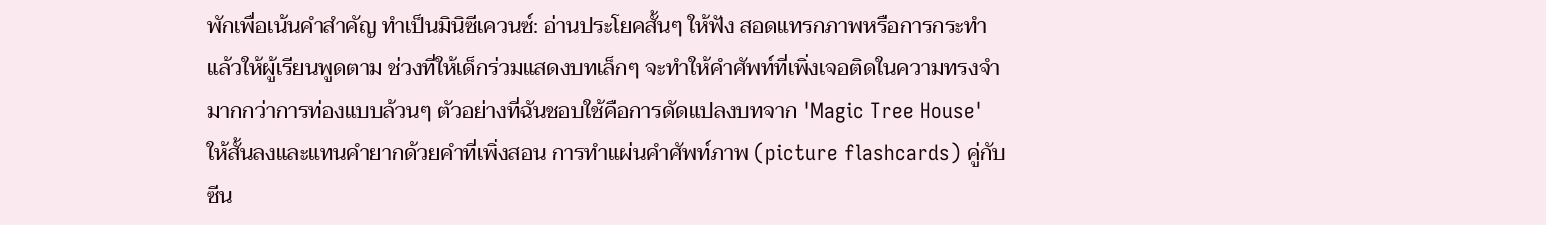พักเพื่อเน้นคำสำคัญ ทำเป็นมินิซีเควนซ์: อ่านประโยคสั้นๆ ให้ฟัง สอดแทรกภาพหรือการกระทำ แล้วให้ผู้เรียนพูดตาม ช่วงที่ให้เด็กร่วมแสดงบทเล็กๆ จะทำให้คำศัพท์ที่เพิ่งเจอติดในความทรงจำมากกว่าการท่องแบบล้วนๆ ตัวอย่างที่ฉันชอบใช้คือการดัดแปลงบทจาก 'Magic Tree House' ให้สั้นลงและแทนคำยากด้วยคำที่เพิ่งสอน การทำแผ่นคำศัพท์ภาพ (picture flashcards) คู่กับซีน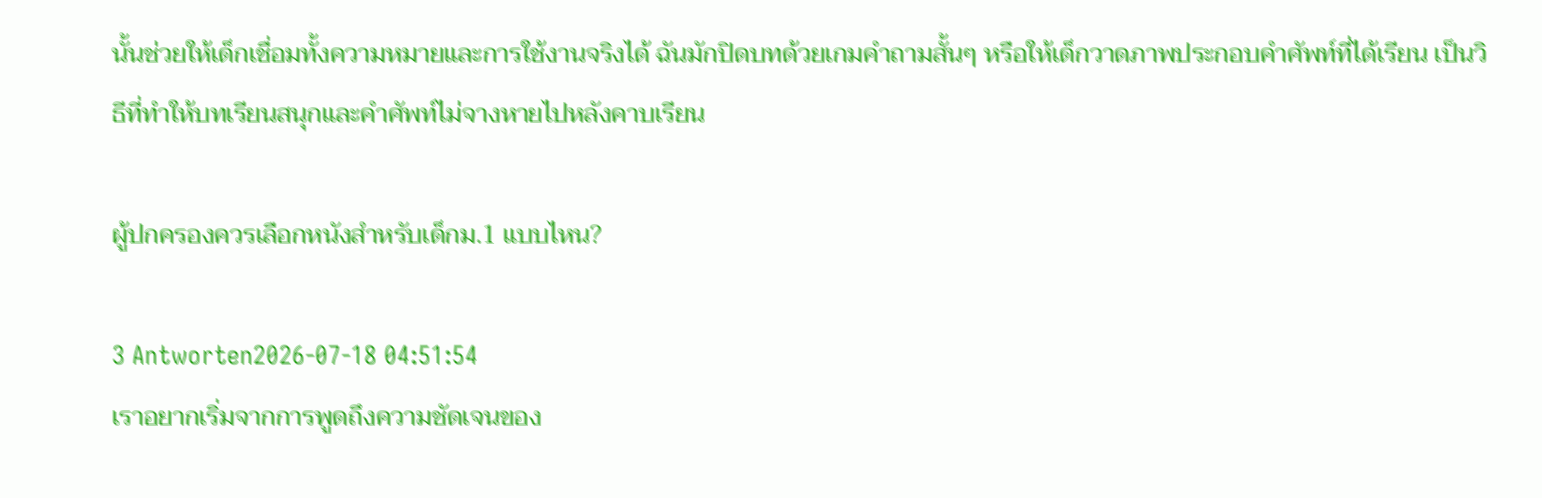นั้นช่วยให้เด็กเชื่อมทั้งความหมายและการใช้งานจริงได้ ฉันมักปิดบทด้วยเกมคำถามสั้นๆ หรือให้เด็กวาดภาพประกอบคำศัพท์ที่ได้เรียน เป็นวิธีที่ทำให้บทเรียนสนุกและคำศัพท์ไม่จางหายไปหลังคาบเรียน

ผู้ปกครองควรเลือกหนังสำหรับเด็กม.1 แบบไหน?

3 Antworten2026-07-18 04:51:54
เราอยากเริ่มจากการพูดถึงความชัดเจนของ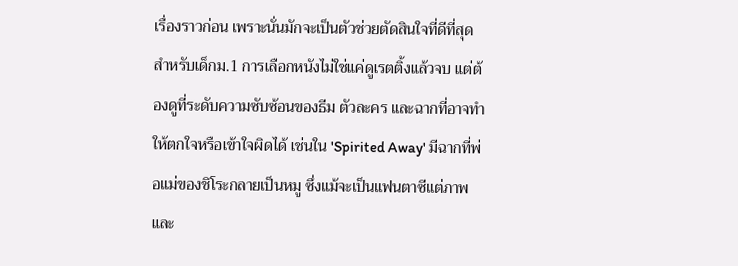เรื่องราวก่อน เพราะนั่นมักจะเป็นตัวช่วยตัดสินใจที่ดีที่สุดสำหรับเด็กม.1 การเลือกหนังไม่ใช่แค่ดูเรตติ้งแล้วจบ แต่ต้องดูที่ระดับความซับซ้อนของธีม ตัวละคร และฉากที่อาจทำให้ตกใจหรือเข้าใจผิดได้ เช่นใน 'Spirited Away' มีฉากที่พ่อแม่ของชิโระกลายเป็นหมู ซึ่งแม้จะเป็นแฟนตาซีแต่ภาพและ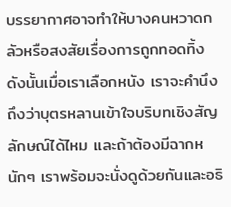บรรยากาศอาจทำให้บางคนหวาดกลัวหรือสงสัยเรื่องการถูกทอดทิ้ง ดังนั้นเมื่อเราเลือกหนัง เราจะคำนึงถึงว่าบุตรหลานเข้าใจบริบทเชิงสัญลักษณ์ได้ไหม และถ้าต้องมีฉากหนักๆ เราพร้อมจะนั่งดูด้วยกันและอธิ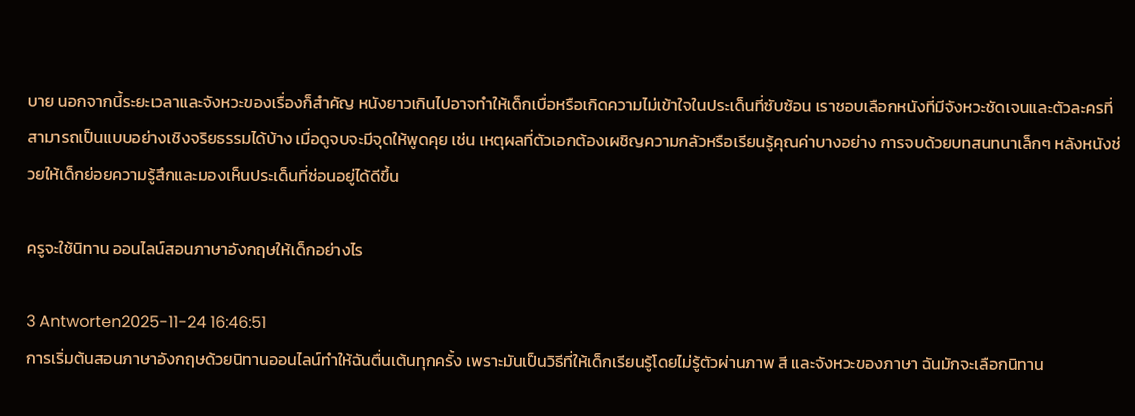บาย นอกจากนี้ระยะเวลาและจังหวะของเรื่องก็สำคัญ หนังยาวเกินไปอาจทำให้เด็กเบื่อหรือเกิดความไม่เข้าใจในประเด็นที่ซับซ้อน เราชอบเลือกหนังที่มีจังหวะชัดเจนและตัวละครที่สามารถเป็นแบบอย่างเชิงจริยธรรมได้บ้าง เมื่อดูจบจะมีจุดให้พูดคุย เช่น เหตุผลที่ตัวเอกต้องเผชิญความกลัวหรือเรียนรู้คุณค่าบางอย่าง การจบด้วยบทสนทนาเล็กๆ หลังหนังช่วยให้เด็กย่อยความรู้สึกและมองเห็นประเด็นที่ซ่อนอยู่ได้ดีขึ้น

ครูจะใช้นิทาน ออนไลน์สอนภาษาอังกฤษให้เด็กอย่างไร

3 Antworten2025-11-24 16:46:51
การเริ่มต้นสอนภาษาอังกฤษด้วยนิทานออนไลน์ทำให้ฉันตื่นเต้นทุกครั้ง เพราะมันเป็นวิธีที่ให้เด็กเรียนรู้โดยไม่รู้ตัวผ่านภาพ สี และจังหวะของภาษา ฉันมักจะเลือกนิทาน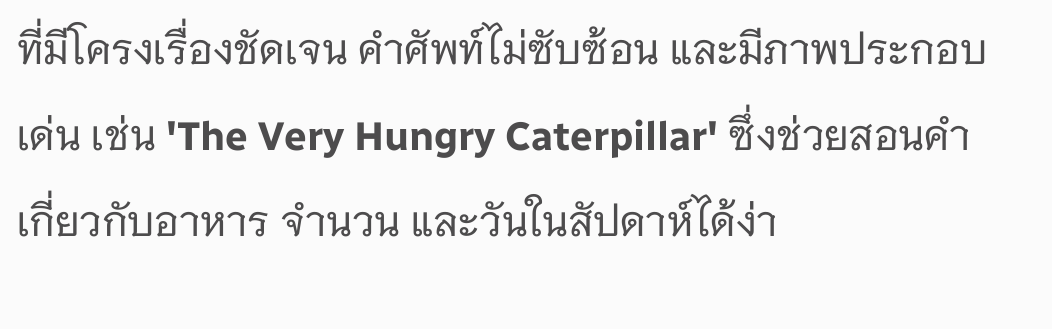ที่มีโครงเรื่องชัดเจน คำศัพท์ไม่ซับซ้อน และมีภาพประกอบเด่น เช่น 'The Very Hungry Caterpillar' ซึ่งช่วยสอนคำเกี่ยวกับอาหาร จำนวน และวันในสัปดาห์ได้ง่า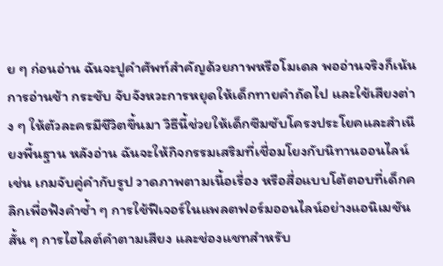ย ๆ ก่อนอ่าน ฉันจะปูคำศัพท์สำคัญด้วยภาพหรือโมเดล พออ่านจริงก็เน้นการอ่านช้า กระชับ จับจังหวะการหยุดให้เด็กทายคำถัดไป และใช้เสียงต่าง ๆ ให้ตัวละครมีชีวิตขึ้นมา วิธีนี้ช่วยให้เด็กซึมซับโครงประโยคและสำเนียงพื้นฐาน หลังอ่าน ฉันจะให้กิจกรรมเสริมที่เชื่อมโยงกับนิทานออนไลน์ เช่น เกมจับคู่คำกับรูป วาดภาพตามเนื้อเรื่อง หรือสื่อแบบโต้ตอบที่เด็กคลิกเพื่อฟังคำซ้ำ ๆ การใช้ฟีเจอร์ในแพลตฟอร์มออนไลน์อย่างแอนิเมชันสั้น ๆ การไฮไลต์คำตามเสียง และช่องแชทสำหรับ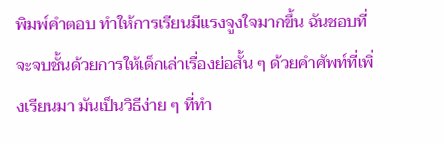พิมพ์คำตอบ ทำให้การเรียนมีแรงจูงใจมากขึ้น ฉันชอบที่จะจบชั้นด้วยการให้เด็กเล่าเรื่องย่อสั้น ๆ ด้วยคำศัพท์ที่เพิ่งเรียนมา มันเป็นวิธีง่าย ๆ ที่ทำ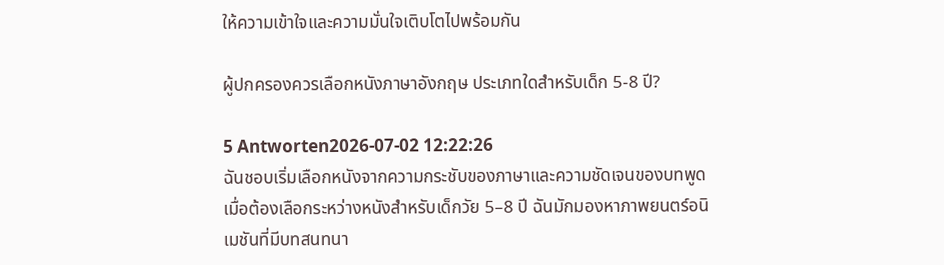ให้ความเข้าใจและความมั่นใจเติบโตไปพร้อมกัน

ผู้ปกครองควรเลือกหนังภาษาอังกฤษ ประเภทใดสำหรับเด็ก 5-8 ปี?

5 Antworten2026-07-02 12:22:26
ฉันชอบเริ่มเลือกหนังจากความกระชับของภาษาและความชัดเจนของบทพูด เมื่อต้องเลือกระหว่างหนังสำหรับเด็กวัย 5–8 ปี ฉันมักมองหาภาพยนตร์อนิเมชันที่มีบทสนทนา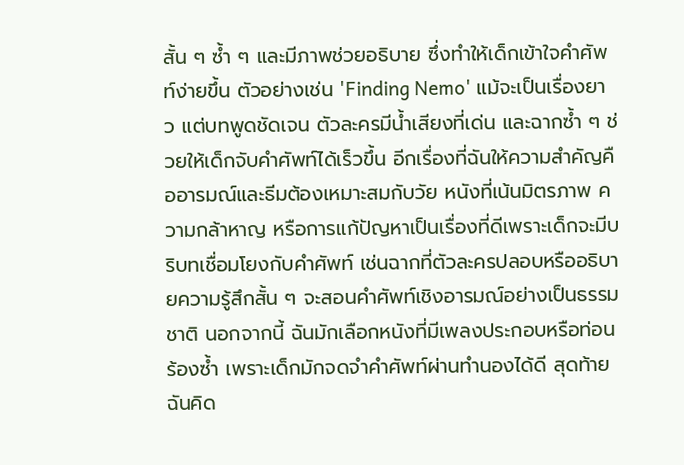สั้น ๆ ซ้ำ ๆ และมีภาพช่วยอธิบาย ซึ่งทำให้เด็กเข้าใจคำศัพท์ง่ายขึ้น ตัวอย่างเช่น 'Finding Nemo' แม้จะเป็นเรื่องยาว แต่บทพูดชัดเจน ตัวละครมีน้ำเสียงที่เด่น และฉากซ้ำ ๆ ช่วยให้เด็กจับคำศัพท์ได้เร็วขึ้น อีกเรื่องที่ฉันให้ความสำคัญคืออารมณ์และธีมต้องเหมาะสมกับวัย หนังที่เน้นมิตรภาพ ความกล้าหาญ หรือการแก้ปัญหาเป็นเรื่องที่ดีเพราะเด็กจะมีบริบทเชื่อมโยงกับคำศัพท์ เช่นฉากที่ตัวละครปลอบหรืออธิบายความรู้สึกสั้น ๆ จะสอนคำศัพท์เชิงอารมณ์อย่างเป็นธรรมชาติ นอกจากนี้ ฉันมักเลือกหนังที่มีเพลงประกอบหรือท่อนร้องซ้ำ เพราะเด็กมักจดจำคำศัพท์ผ่านทำนองได้ดี สุดท้ายฉันคิด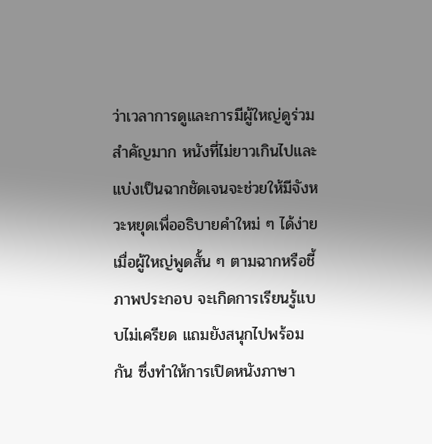ว่าเวลาการดูและการมีผู้ใหญ่ดูร่วมสำคัญมาก หนังที่ไม่ยาวเกินไปและแบ่งเป็นฉากชัดเจนจะช่วยให้มีจังหวะหยุดเพื่ออธิบายคำใหม่ ๆ ได้ง่าย เมื่อผู้ใหญ่พูดสั้น ๆ ตามฉากหรือชี้ภาพประกอบ จะเกิดการเรียนรู้แบบไม่เครียด แถมยังสนุกไปพร้อมกัน ซึ่งทำให้การเปิดหนังภาษา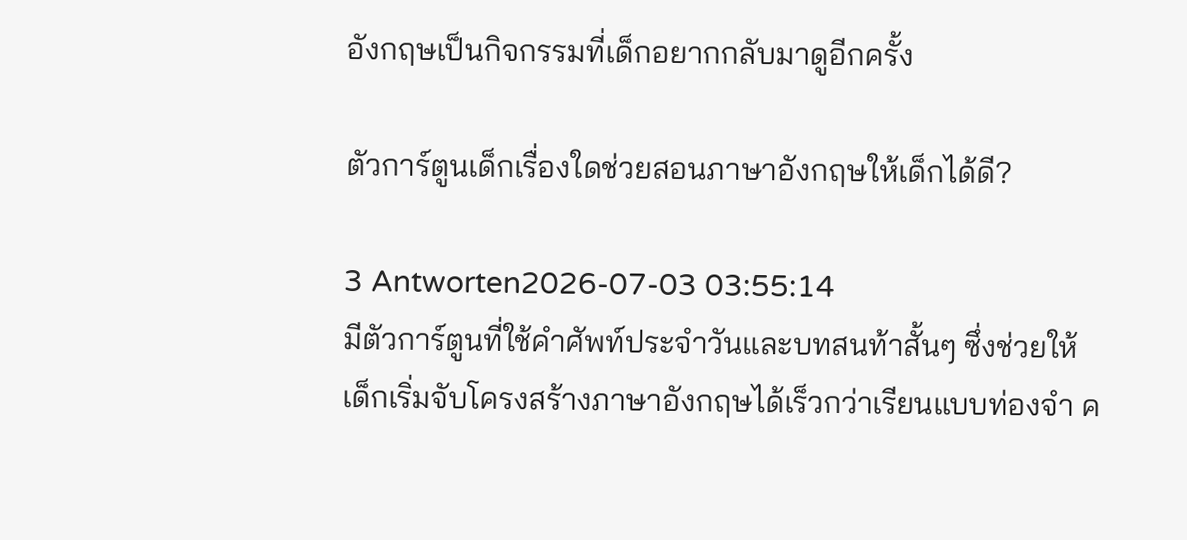อังกฤษเป็นกิจกรรมที่เด็กอยากกลับมาดูอีกครั้ง

ตัวการ์ตูนเด็กเรื่องใดช่วยสอนภาษาอังกฤษให้เด็กได้ดี?

3 Antworten2026-07-03 03:55:14
มีตัวการ์ตูนที่ใช้คำศัพท์ประจำวันและบทสนท้าสั้นๆ ซึ่งช่วยให้เด็กเริ่มจับโครงสร้างภาษาอังกฤษได้เร็วกว่าเรียนแบบท่องจำ ค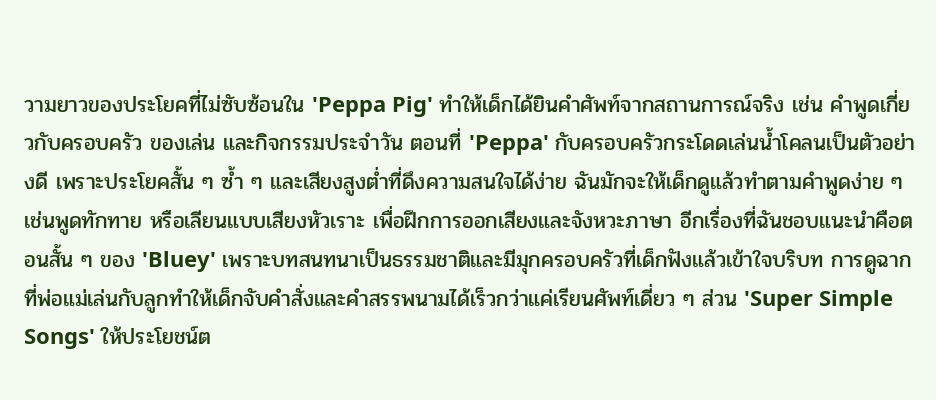วามยาวของประโยคที่ไม่ซับซ้อนใน 'Peppa Pig' ทำให้เด็กได้ยินคำศัพท์จากสถานการณ์จริง เช่น คำพูดเกี่ยวกับครอบครัว ของเล่น และกิจกรรมประจำวัน ตอนที่ 'Peppa' กับครอบครัวกระโดดเล่นน้ำโคลนเป็นตัวอย่างดี เพราะประโยคสั้น ๆ ซ้ำ ๆ และเสียงสูงต่ำที่ดึงความสนใจได้ง่าย ฉันมักจะให้เด็กดูแล้วทำตามคำพูดง่าย ๆ เช่นพูดทักทาย หรือเลียนแบบเสียงหัวเราะ เพื่อฝึกการออกเสียงและจังหวะภาษา อีกเรื่องที่ฉันชอบแนะนำคือตอนสั้น ๆ ของ 'Bluey' เพราะบทสนทนาเป็นธรรมชาติและมีมุกครอบครัวที่เด็กฟังแล้วเข้าใจบริบท การดูฉากที่พ่อแม่เล่นกับลูกทำให้เด็กจับคำสั่งและคำสรรพนามได้เร็วกว่าแค่เรียนศัพท์เดี่ยว ๆ ส่วน 'Super Simple Songs' ให้ประโยชน์ต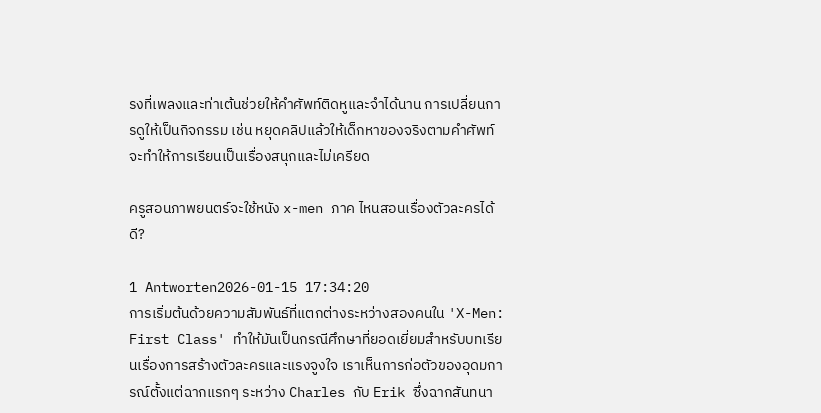รงที่เพลงและท่าเต้นช่วยให้คำศัพท์ติดหูและจำได้นาน การเปลี่ยนการดูให้เป็นกิจกรรม เช่น หยุดคลิปแล้วให้เด็กหาของจริงตามคำศัพท์ จะทำให้การเรียนเป็นเรื่องสนุกและไม่เครียด

ครูสอนภาพยนตร์จะใช้หนัง x-men ภาค ไหนสอนเรื่องตัวละครได้ดี?

1 Antworten2026-01-15 17:34:20
การเริ่มต้นด้วยความสัมพันธ์ที่แตกต่างระหว่างสองคนใน 'X-Men: First Class' ทำให้มันเป็นกรณีศึกษาที่ยอดเยี่ยมสำหรับบทเรียนเรื่องการสร้างตัวละครและแรงจูงใจ เราเห็นการก่อตัวของอุดมการณ์ตั้งแต่ฉากแรกๆ ระหว่าง Charles กับ Erik ซึ่งฉากสันทนา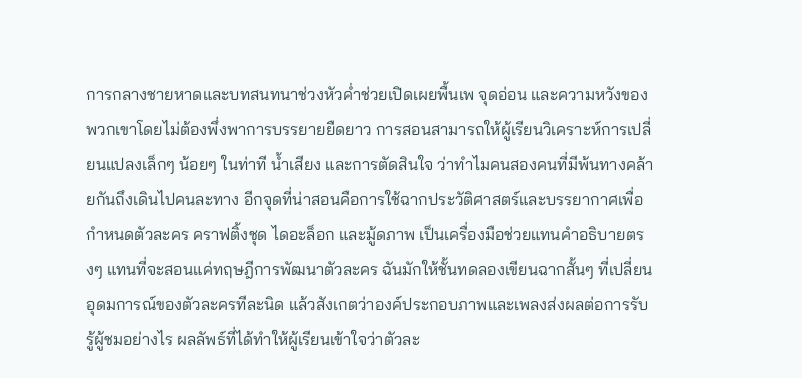การกลางชายหาดและบทสนทนาช่วงหัวค่ำช่วยเปิดเผยพื้นเพ จุดอ่อน และความหวังของพวกเขาโดยไม่ต้องพึ่งพาการบรรยายยืดยาว การสอนสามารถให้ผู้เรียนวิเคราะห์การเปลี่ยนแปลงเล็กๆ น้อยๆ ในท่าที น้ำเสียง และการตัดสินใจ ว่าทำไมคนสองคนที่มีพ้นทางคล้ายกันถึงเดินไปคนละทาง อีกจุดที่น่าสอนคือการใช้ฉากประวัติศาสตร์และบรรยากาศเพื่อกำหนดตัวละคร คราฟติ้งชุด ไดอะล็อก และมู้ดภาพ เป็นเครื่องมือช่วยแทนคำอธิบายตรงๆ แทนที่จะสอนแค่ทฤษฎีการพัฒนาตัวละคร ฉันมักให้ชั้นทดลองเขียนฉากสั้นๆ ที่เปลี่ยนอุดมการณ์ของตัวละครทีละนิด แล้วสังเกตว่าองค์ประกอบภาพและเพลงส่งผลต่อการรับรู้ผู้ชมอย่างไร ผลลัพธ์ที่ได้ทำให้ผู้เรียนเข้าใจว่าตัวละ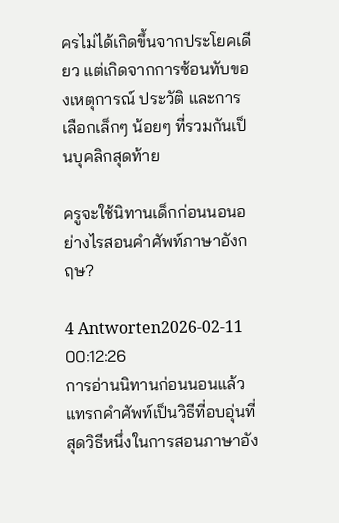ครไม่ได้เกิดขึ้นจากประโยคเดียว แต่เกิดจากการซ้อนทับของเหตุการณ์ ประวัติ และการเลือกเล็กๆ น้อยๆ ที่รวมกันเป็นบุคลิกสุดท้าย

ครูจะใช้นิทานเด็กก่อนนอนอย่างไรสอนคำศัพท์ภาษาอังกฤษ?

4 Antworten2026-02-11 00:12:26
การอ่านนิทานก่อนนอนแล้วแทรกคำศัพท์เป็นวิธีที่อบอุ่นที่สุดวิธีหนึ่งในการสอนภาษาอัง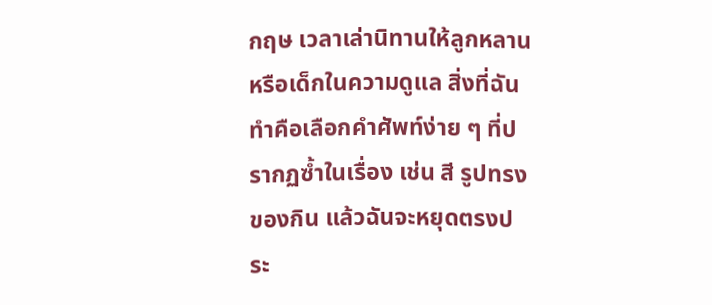กฤษ เวลาเล่านิทานให้ลูกหลานหรือเด็กในความดูแล สิ่งที่ฉันทำคือเลือกคำศัพท์ง่าย ๆ ที่ปรากฏซ้ำในเรื่อง เช่น สี รูปทรง ของกิน แล้วฉันจะหยุดตรงประ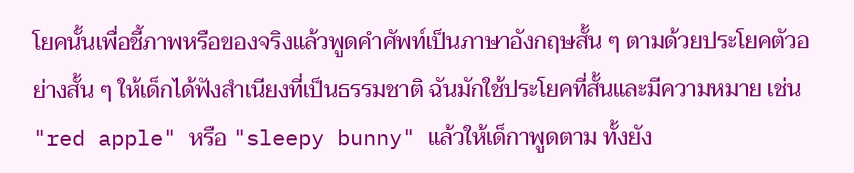โยคนั้นเพื่อชี้ภาพหรือของจริงแล้วพูดคำศัพท์เป็นภาษาอังกฤษสั้น ๆ ตามด้วยประโยคตัวอย่างสั้น ๆ ให้เด็กได้ฟังสำเนียงที่เป็นธรรมชาติ ฉันมักใช้ประโยคที่สั้นและมีความหมาย เช่น "red apple" หรือ "sleepy bunny" แล้วให้เด็กาพูดตาม ทั้งยัง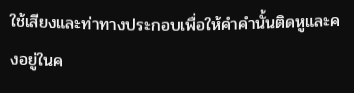ใช้เสียงและท่าทางประกอบเพื่อให้คำคำนั้นติดหูและคงอยู่ในค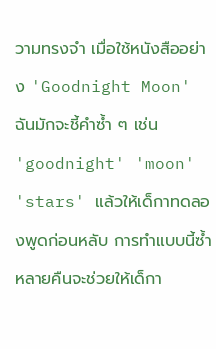วามทรงจำ เมื่อใช้หนังสืออย่าง 'Goodnight Moon' ฉันมักจะชี้คำซ้ำ ๆ เช่น 'goodnight' 'moon' 'stars' แล้วให้เด็กาทดลองพูดก่อนหลับ การทำแบบนี้ซ้ำหลายคืนจะช่วยให้เด็กา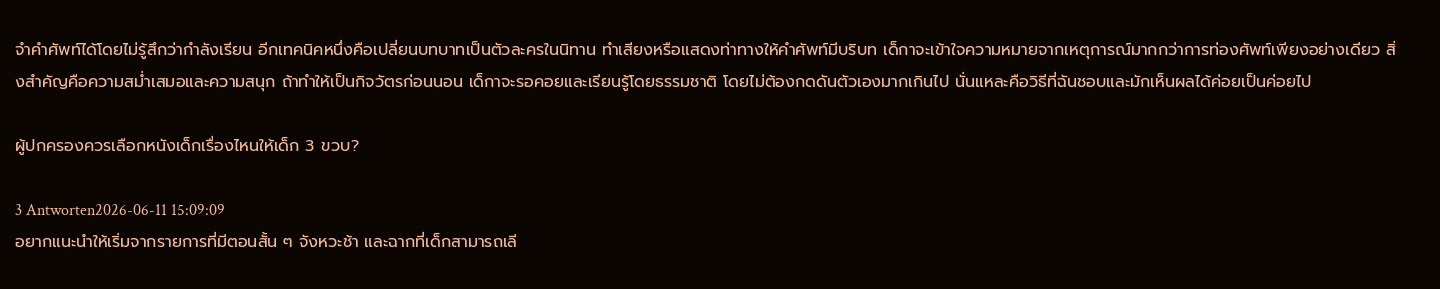จำคำศัพท์ได้โดยไม่รู้สึกว่ากำลังเรียน อีกเทคนิคหนึ่งคือเปลี่ยนบทบาทเป็นตัวละครในนิทาน ทำเสียงหรือแสดงท่าทางให้คำศัพท์มีบริบท เด็กาจะเข้าใจความหมายจากเหตุการณ์มากกว่าการท่องศัพท์เพียงอย่างเดียว สิ่งสำคัญคือความสม่ำเสมอและความสนุก ถ้าทำให้เป็นกิจวัตรก่อนนอน เด็กาจะรอคอยและเรียนรู้โดยธรรมชาติ โดยไม่ต้องกดดันตัวเองมากเกินไป นั่นแหละคือวิธีที่ฉันชอบและมักเห็นผลได้ค่อยเป็นค่อยไป

ผู้ปกครองควรเลือกหนังเด็กเรื่องไหนให้เด็ก 3 ขวบ?

3 Antworten2026-06-11 15:09:09
อยากแนะนำให้เริ่มจากรายการที่มีตอนสั้น ๆ จังหวะช้า และฉากที่เด็กสามารถเลี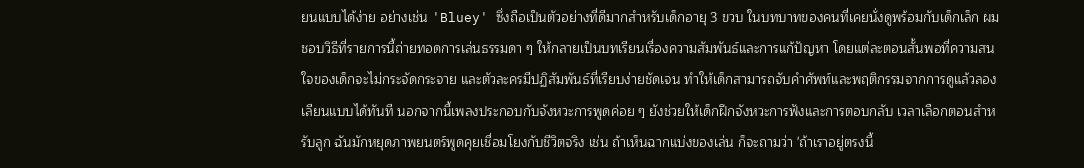ยนแบบได้ง่าย อย่างเช่น 'Bluey' ซึ่งถือเป็นตัวอย่างที่ดีมากสำหรับเด็กอายุ 3 ขวบ ในบทบาทของคนที่เคยนั่งดูพร้อมกับเด็กเล็ก ผมชอบวิธีที่รายการนี้ถ่ายทอดการเล่นธรรมดา ๆ ให้กลายเป็นบทเรียนเรื่องความสัมพันธ์และการแก้ปัญหา โดยแต่ละตอนสั้นพอที่ความสนใจของเด็กจะไม่กระจัดกระจาย และตัวละครมีปฏิสัมพันธ์ที่เรียบง่ายชัดเจน ทำให้เด็กสามารถจับคำศัพท์และพฤติกรรมจากการดูแล้วลองเลียนแบบได้ทันที นอกจากนี้เพลงประกอบกับจังหวะการพูดค่อย ๆ ยังช่วยให้เด็กฝึกจังหวะการฟังและการตอบกลับ เวลาเลือกตอนสำหรับลูก ฉันมักหยุดภาพยนตร์พูดคุยเชื่อมโยงกับชีวิตจริง เช่น ถ้าเห็นฉากแบ่งของเล่น ก็จะถามว่า 'ถ้าเราอยู่ตรงนี้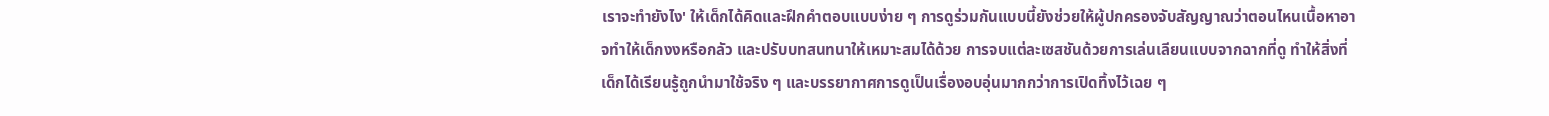เราจะทำยังไง' ให้เด็กได้คิดและฝึกคำตอบแบบง่าย ๆ การดูร่วมกันแบบนี้ยังช่วยให้ผู้ปกครองจับสัญญาณว่าตอนไหนเนื้อหาอาจทำให้เด็กงงหรือกลัว และปรับบทสนทนาให้เหมาะสมได้ด้วย การจบแต่ละเซสชันด้วยการเล่นเลียนแบบจากฉากที่ดู ทำให้สิ่งที่เด็กได้เรียนรู้ถูกนำมาใช้จริง ๆ และบรรยากาศการดูเป็นเรื่องอบอุ่นมากกว่าการเปิดทิ้งไว้เฉย ๆ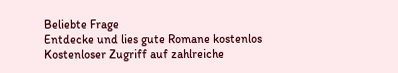Beliebte Frage
Entdecke und lies gute Romane kostenlos
Kostenloser Zugriff auf zahlreiche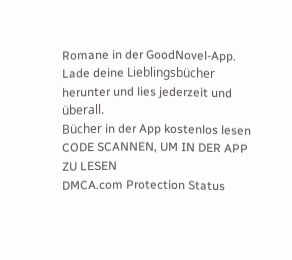Romane in der GoodNovel-App. Lade deine Lieblingsbücher herunter und lies jederzeit und überall.
Bücher in der App kostenlos lesen
CODE SCANNEN, UM IN DER APP ZU LESEN
DMCA.com Protection Status